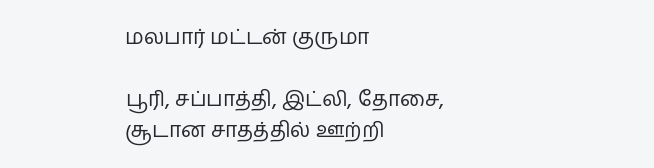மலபார் மட்டன் குருமா

பூரி, சப்பாத்தி, இட்லி, தோசை, சூடான சாதத்தில் ஊற்றி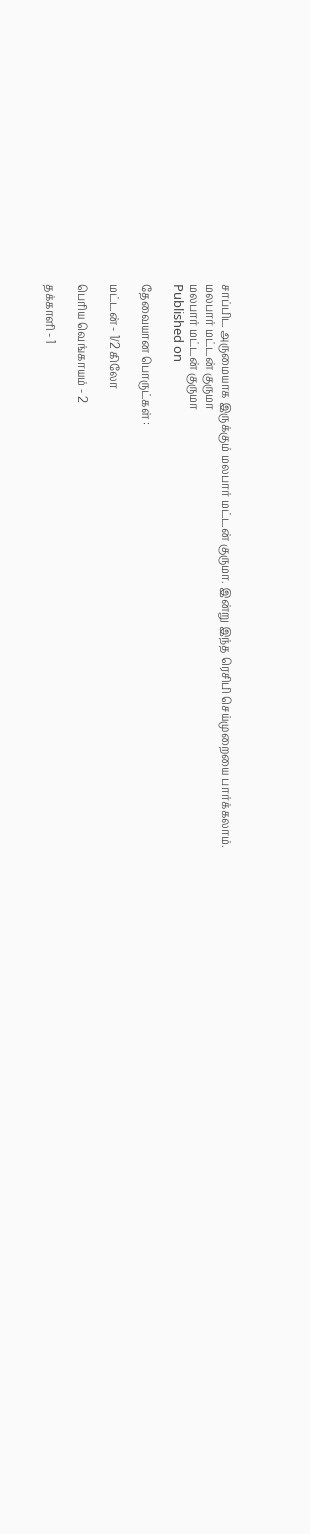சாப்பிட அருமையாக இருக்கும் மலபார் மட்டன் குருமா. இன்று இந்த ரெசிபி செய்முறையை பார்க்கலாம்.
மலபார் மட்டன் குருமா
மலபார் மட்டன் குருமா
Published on

தேவையான பொருட்கள் :

மட்டன் - 1/2 கிலோ

பெரிய வெங்காயம் - 2

தக்காளி - 1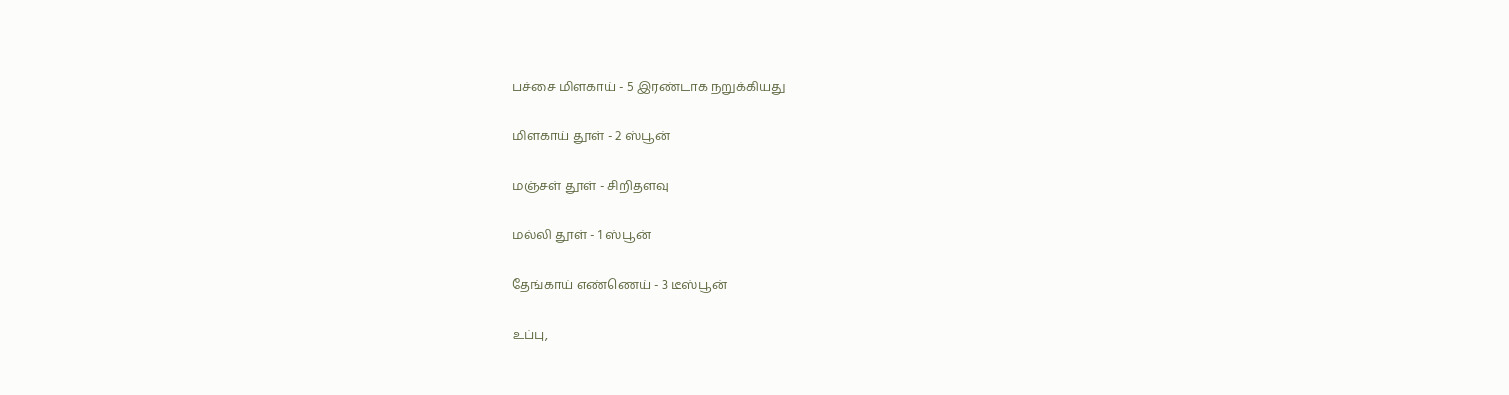பச்சை மிளகாய் - 5 இரண்டாக நறுக்கியது

மிளகாய் தூள் - 2 ஸ்பூன்

மஞ்சள் தூள் - சிறிதளவு

மல்லி தூள் - 1 ஸ்பூன்

தேங்காய் எண்ணெய் - 3 டீஸ்பூன்

உப்பு,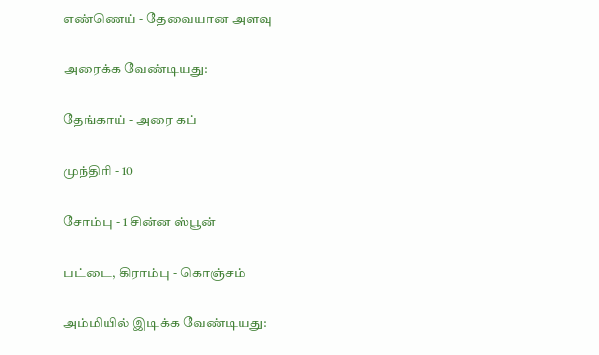எண்ணெய் - தேவையான அளவு

அரைக்க வேண்டியது:

தேங்காய் - அரை கப்

முந்திரி - 10

சோம்பு - 1 சின்ன ஸ்பூன்

பட்டை, கிராம்பு - கொஞ்சம்

அம்மியில் இடிக்க வேண்டியது: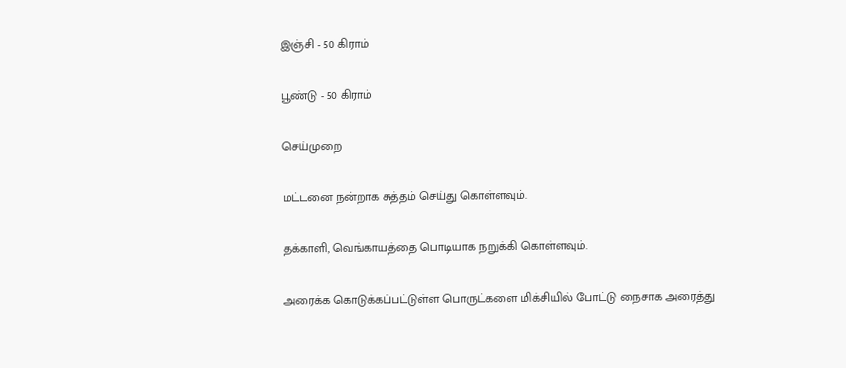இஞ்சி - 50 கிராம்

பூண்டு - 50 கிராம்

செய்முறை

மட்டனை நன்றாக சுத்தம் செய்து கொள்ளவும்.

தக்காளி, வெங்காயத்தை பொடியாக நறுக்கி கொள்ளவும்.

அரைக்க கொடுக்கப்பட்டுள்ள பொருட்களை மிக்சியில் போட்டு நைசாக அரைத்து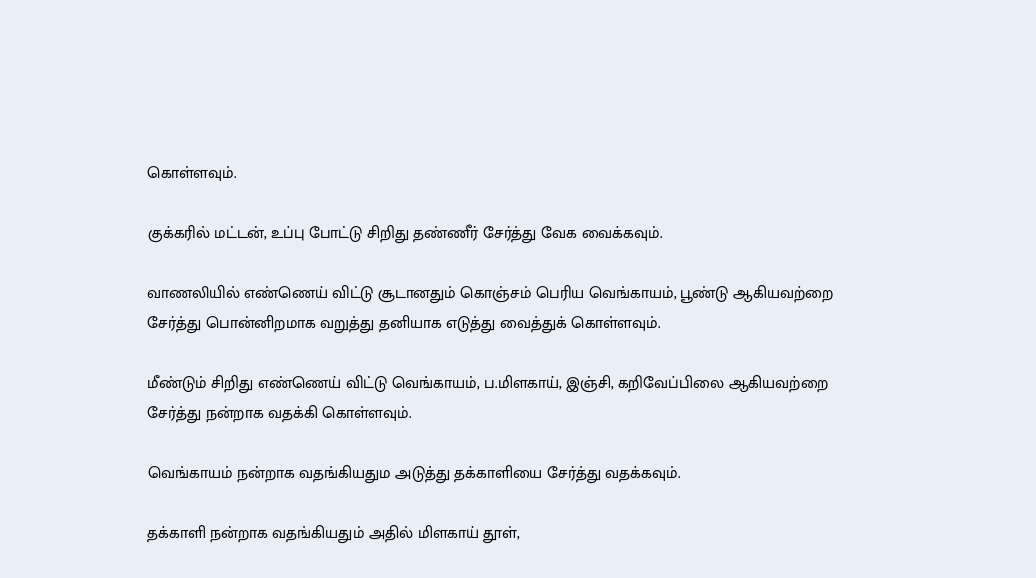கொள்ளவும்.

குக்கரில் மட்டன், உப்பு போட்டு சிறிது தண்ணீர் சேர்த்து வேக வைக்கவும்.

வாணலியில் எண்ணெய் விட்டு சூடானதும் கொஞ்சம் பெரிய வெங்காயம், பூண்டு ஆகியவற்றை சேர்த்து பொன்னிறமாக வறுத்து தனியாக எடுத்து வைத்துக் கொள்ளவும்.

மீண்டும் சிறிது எண்ணெய் விட்டு வெங்காயம், ப.மிளகாய், இஞ்சி, கறிவேப்பிலை ஆகியவற்றை சேர்த்து நன்றாக வதக்கி கொள்ளவும்.

வெங்காயம் நன்றாக வதங்கியதும அடுத்து தக்காளியை சேர்த்து வதக்கவும்.

தக்காளி நன்றாக வதங்கியதும் அதில் மிளகாய் தூள்,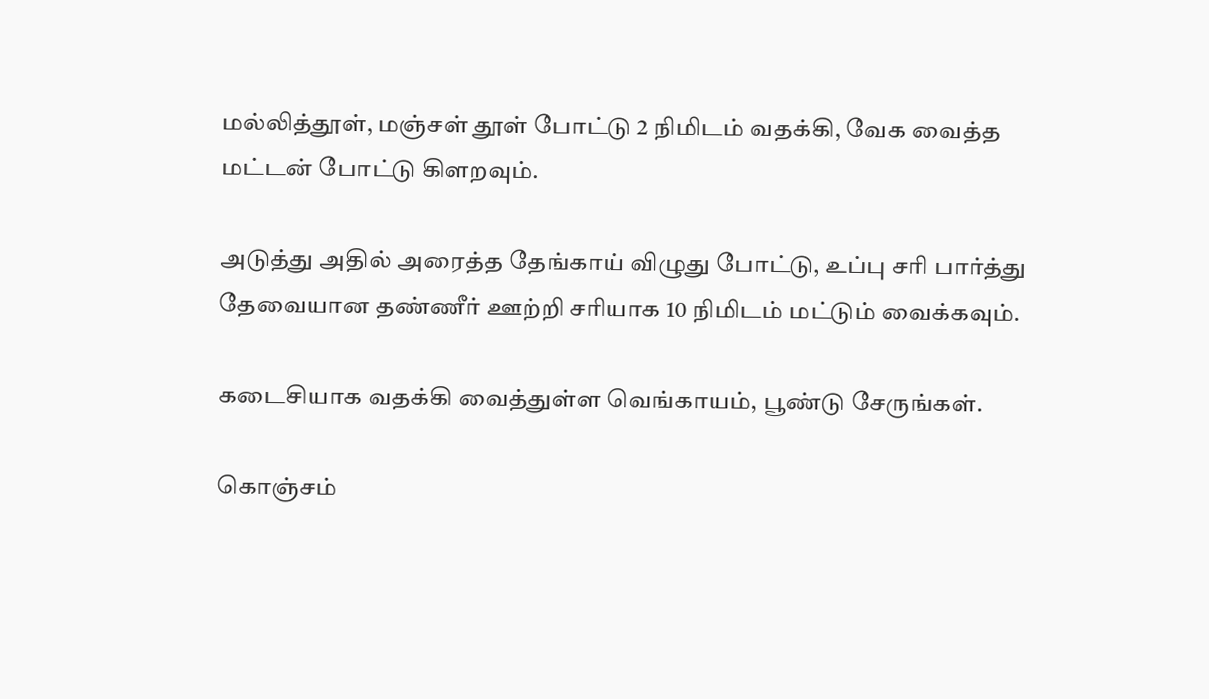மல்லித்தூள், மஞ்சள் தூள் போட்டு 2 நிமிடம் வதக்கி, வேக வைத்த மட்டன் போட்டு கிளறவும்.

அடுத்து அதில் அரைத்த தேங்காய் விழுது போட்டு, உப்பு சரி பார்த்து தேவையான தண்ணீர் ஊற்றி சரியாக 10 நிமிடம் மட்டும் வைக்கவும்.

கடைசியாக வதக்கி வைத்துள்ள வெங்காயம், பூண்டு சேருங்கள்.

கொஞ்சம்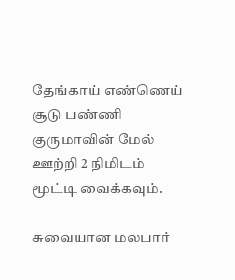தேங்காய் எண்ணெய் சூடு பண்ணி குருமாவின் மேல் ஊற்றி 2 நிமிடம் மூட்டி வைக்கவும்.

சுவையான மலபார்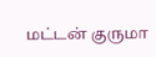மட்டன் குருமா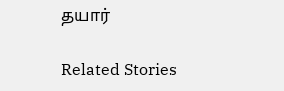தயார்

Related Stories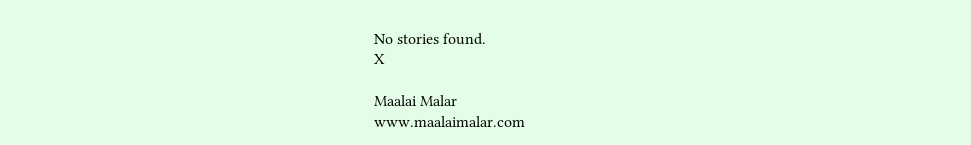No stories found.
X

Maalai Malar
www.maalaimalar.com